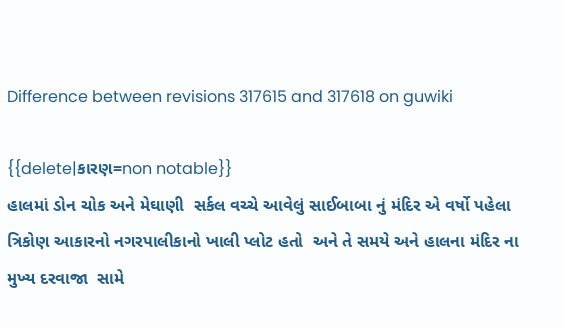Difference between revisions 317615 and 317618 on guwiki

{{delete|કારણ=non notable}}
હાલમાં ડોન ચોક અને મેઘાણી  સર્કલ વચ્ચે આવેલું સાઈબાબા નું મંદિર એ વર્ષો પહેલા ત્રિકોણ આકારનો નગરપાલીકાનો ખાલી પ્લોટ હતો  અને તે સમયે અને હાલના મંદિર ના મુખ્ય દરવાજા  સામે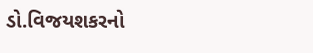ડો.વિજયશકરનો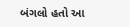બંગલો હતો આ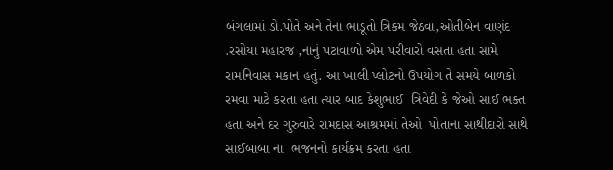બંગલામાં ડો.પોતે અને તેના ભાડૂતો ત્રિકમ જેઠવા,ઓતીબેન વાણંદ .રસોયા મહારજ ,નાનું પટાવાળો એમ પરીવારો વસતા હતા સામે રામનિવાસ મકાન હતું. આ ખાલી પ્લોટનો ઉપયોગ તે સમયે બાળકો રમવા માટે કરતા હતા ત્યાર બાદ કેશુભાઈ  ત્રિવેદી કે જેઓ સાઈ ભક્ત  હતા અને દર ગુરુવારે રામદાસ આશ્રમમાં તેઓ  પોતાના સાથીદારો સાથે સાઈબાબા ના  ભજનનો કાર્યક્રમ કરતા હતા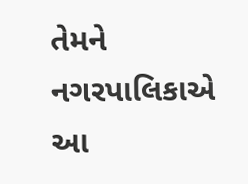તેમને નગરપાલિકાએ આ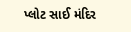પ્લોટ સાઈ મંદિર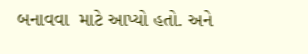બનાવવા  માટે આપ્યો હતો. અને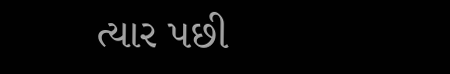ત્યાર પછી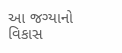આ જગ્યાનો વિકાસ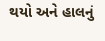થયો અને હાલનું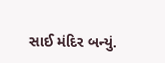સાઈ મંદિર બન્યું.